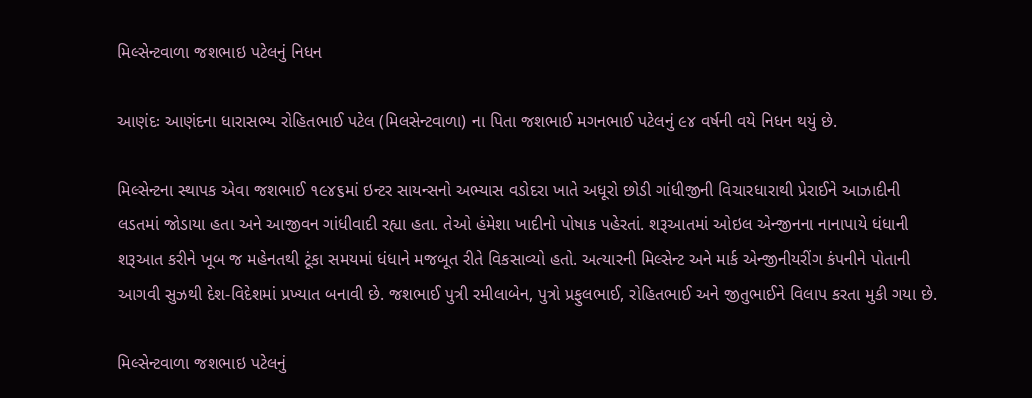મિલ્સેન્ટવાળા જશભાઇ પટેલનું નિધન

આણંદઃ આણંદના ધારાસભ્ય રોહિતભાઈ પટેલ (મિલસેન્ટવાળા) ના પિતા જશભાઈ મગનભાઈ પટેલનું ૯૪ વર્ષની વયે નિધન થયું છે.

મિલ્સેન્ટના સ્થાપક એવા જશભાઈ ૧૯૪૬માં ઇન્ટર સાયન્સનો અભ્યાસ વડોદરા ખાતે અધૂરો છોડી ગાંધીજીની વિચારધારાથી પ્રેરાઈને આઝાદીની લડતમાં જોડાયા હતા અને આજીવન ગાંધીવાદી રહ્યા હતા. તેઓ હંમેશા ખાદીનો પોષાક પહેરતાં. શરૂઆતમાં ઓઇલ એન્જીનના નાનાપાયે ધંધાની શરૂઆત કરીને ખૂબ જ મહેનતથી ટૂંકા સમયમાં ધંધાને મજબૂત રીતે વિકસાવ્યો હતો. અત્યારની મિલ્સેન્ટ અને માર્ક એન્જીનીયરીંગ કંપનીને પોતાની આગવી સુઝથી દેશ-વિદેશમાં પ્રખ્યાત બનાવી છે. જશભાઈ પુત્રી રમીલાબેન, પુત્રો પ્રફુલભાઈ, રોહિતભાઈ અને જીતુભાઈને વિલાપ કરતા મુકી ગયા છે.

મિલ્સેન્ટવાળા જશભાઇ પટેલનું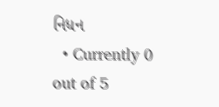નિધન
  • Currently 0 out of 5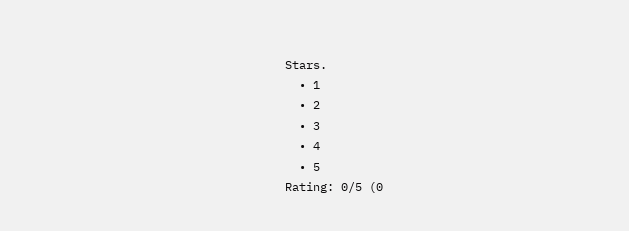Stars.
  • 1
  • 2
  • 3
  • 4
  • 5
Rating: 0/5 (0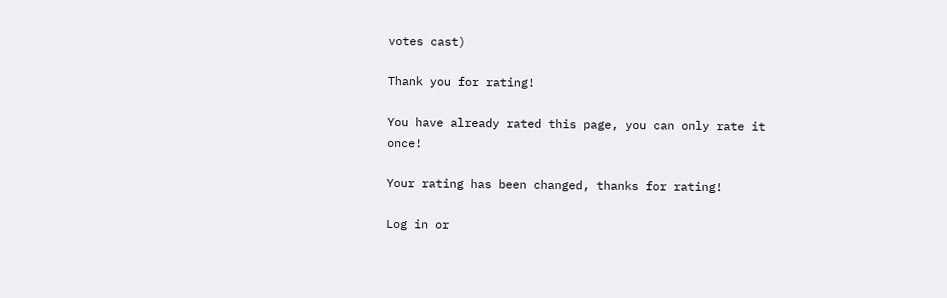votes cast)

Thank you for rating!

You have already rated this page, you can only rate it once!

Your rating has been changed, thanks for rating!

Log in or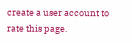create a user account to rate this page.